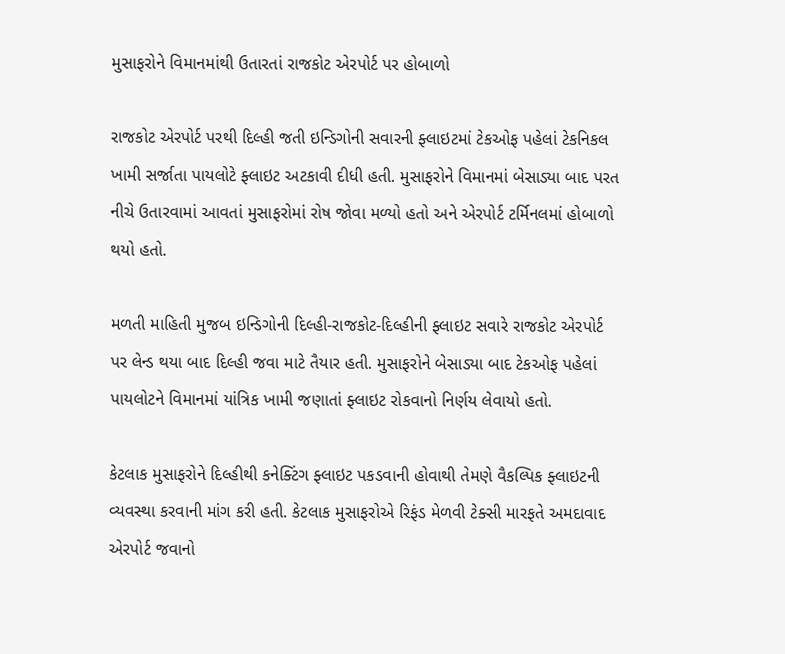મુસાફરોને વિમાનમાંથી ઉતારતાં રાજકોટ એરપોર્ટ પર હોબાળો

રાજકોટ એરપોર્ટ પરથી દિલ્હી જતી ઇન્ડિગોની સવારની ફ્લાઇટમાં ટેકઓફ પહેલાં ટેકનિકલ ખામી સર્જાતા પાયલોટે ફ્લાઇટ અટકાવી દીધી હતી. મુસાફરોને વિમાનમાં બેસાડ્યા બાદ પરત નીચે ઉતારવામાં આવતાં મુસાફરોમાં રોષ જોવા મળ્યો હતો અને એરપોર્ટ ટર્મિનલમાં હોબાળો થયો હતો.

મળતી માહિતી મુજબ ઇન્ડિગોની દિલ્હી-રાજકોટ-દિલ્હીની ફ્લાઇટ સવારે રાજકોટ એરપોર્ટ પર લેન્ડ થયા બાદ દિલ્હી જવા માટે તૈયાર હતી. મુસાફરોને બેસાડ્યા બાદ ટેકઓફ પહેલાં પાયલોટને વિમાનમાં યાંત્રિક ખામી જણાતાં ફ્લાઇટ રોકવાનો નિર્ણય લેવાયો હતો.

કેટલાક મુસાફરોને દિલ્હીથી કનેક્ટિંગ ફ્લાઇટ પકડવાની હોવાથી તેમણે વૈકલ્પિક ફ્લાઇટની વ્યવસ્થા કરવાની માંગ કરી હતી. કેટલાક મુસાફરોએ રિફંડ મેળવી ટેક્સી મારફતે અમદાવાદ એરપોર્ટ જવાનો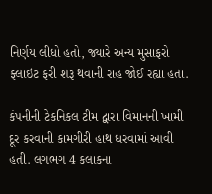નિર્ણય લીધો હતો, જ્યારે અન્ય મુસાફરો ફ્લાઇટ ફરી શરૂ થવાની રાહ જોઈ રહ્યા હતા.

કંપનીની ટેકનિકલ ટીમ દ્વારા વિમાનની ખામી દૂર કરવાની કામગીરી હાથ ધરવામાં આવી હતી. લગભગ 4 કલાકના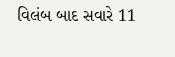વિલંબ બાદ સવારે 11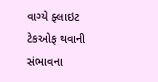વાગ્યે ફ્લાઇટ ટેકઓફ થવાની સંભાવના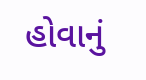હોવાનું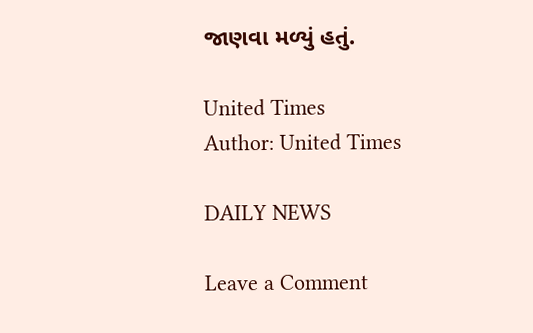જાણવા મળ્યું હતું.

United Times
Author: United Times

DAILY NEWS

Leave a Comment